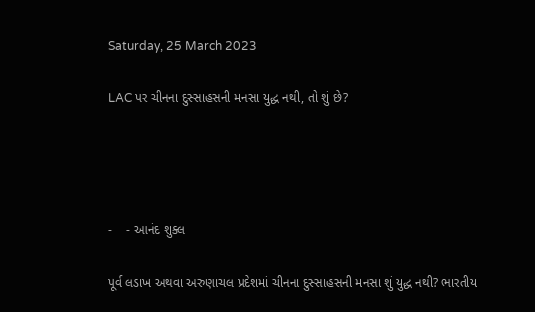Saturday, 25 March 2023

LAC પર ચીનના દુસ્સાહસની મનસા યુદ્ધ નથી, તો શું છે?




-    - આનંદ શુક્લ

પૂર્વ લડાખ અથવા અરુણાચલ પ્રદેશમાં ચીનના દુસ્સાહસની મનસા શું યુદ્ધ નથી? ભારતીય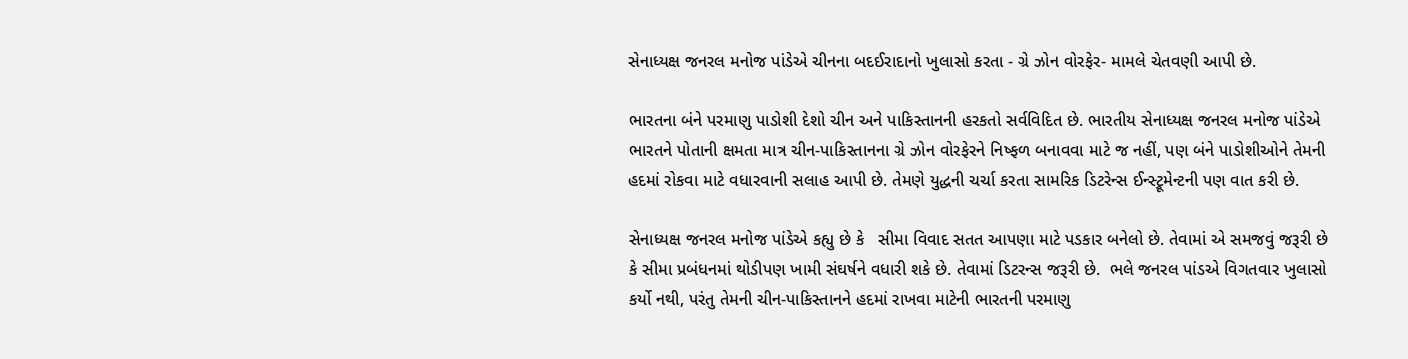સેનાધ્યક્ષ જનરલ મનોજ પાંડેએ ચીનના બદઈરાદાનો ખુલાસો કરતા - ગ્રે ઝોન વોરફેર- મામલે ચેતવણી આપી છે.

ભારતના બંને પરમાણુ પાડોશી દેશો ચીન અને પાકિસ્તાનની હરકતો સર્વવિદિત છે. ભારતીય સેનાધ્યક્ષ જનરલ મનોજ પાંડેએ ભારતને પોતાની ક્ષમતા માત્ર ચીન-પાકિસ્તાનના ગ્રે ઝોન વોરફેરને નિષ્ફળ બનાવવા માટે જ નહીં, પણ બંને પાડોશીઓને તેમની હદમાં રોકવા માટે વધારવાની સલાહ આપી છે. તેમણે યુદ્ધની ચર્ચા કરતા સામરિક ડિટરેન્સ ઈન્સ્ટ્રૂમેન્ટની પણ વાત કરી છે.

સેનાધ્યક્ષ જનરલ મનોજ પાંડેએ કહ્યુ છે કે   સીમા વિવાદ સતત આપણા માટે પડકાર બનેલો છે. તેવામાં એ સમજવું જરૂરી છે કે સીમા પ્રબંધનમાં થોડીપણ ખામી સંઘર્ષને વધારી શકે છે. તેવામાં ડિટરન્સ જરૂરી છે.  ભલે જનરલ પાંડએ વિગતવાર ખુલાસો કર્યો નથી, પરંતુ તેમની ચીન-પાકિસ્તાનને હદમાં રાખવા માટેની ભારતની પરમાણુ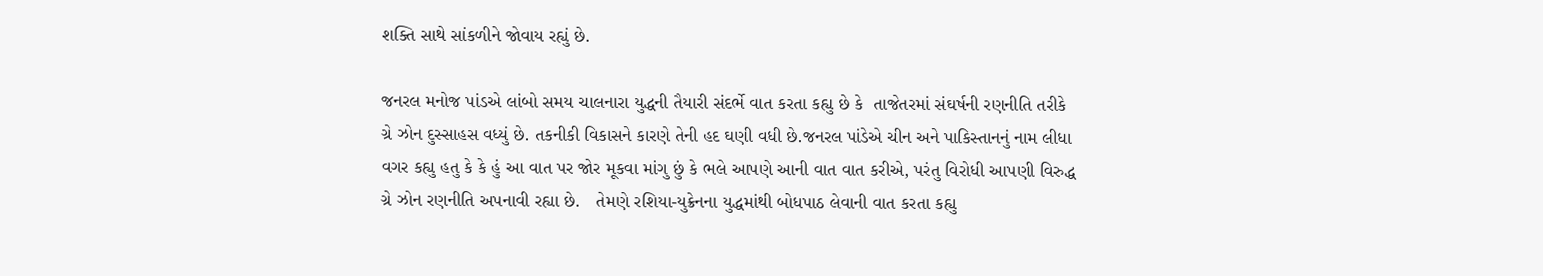શક્તિ સાથે સાંકળીને જોવાય રહ્યું છે.

જનરલ મનોજ પાંડએ લાંબો સમય ચાલનારા યુદ્ધની તૈયારી સંદર્ભે વાત કરતા કહ્યુ છે કે  તાજેતરમાં સંઘર્ષની રણનીતિ તરીકે ગ્રે ઝોન દુસ્સાહસ વધ્યું છે. તકનીકી વિકાસને કારણે તેની હદ ઘણી વધી છે.જનરલ પાંડેએ ચીન અને પાકિસ્તાનનું નામ લીધા વગર કહ્યુ હતુ કે કે હું આ વાત પર જોર મૂકવા માંગુ છું કે ભલે આપણે આની વાત વાત કરીએ, પરંતુ વિરોધી આપણી વિરુદ્ધ ગ્રે ઝોન રણનીતિ અપનાવી રહ્યા છે.   તેમણે રશિયા-યુક્રેનના યુદ્ધમાંથી બોધપાઠ લેવાની વાત કરતા કહ્યુ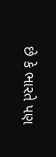છે કે ભારતે પણ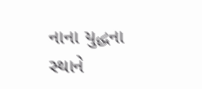નાના યુદ્ધના સ્થાને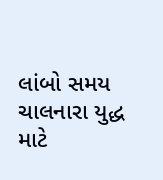લાંબો સમય ચાલનારા યુદ્ધ માટે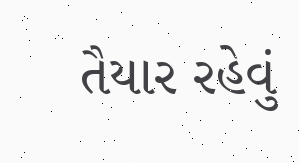તૈયાર રહેવું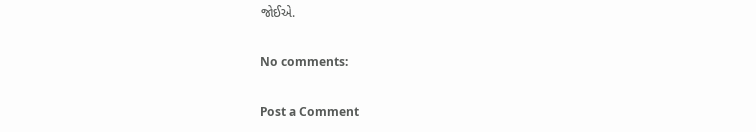જોઈએ.

No comments:

Post a Comment